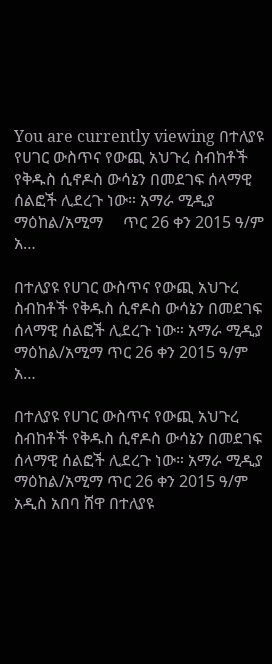You are currently viewing በተለያዩ የሀገር ውስጥና የውጪ አህጉረ ስብከቶች የቅዱስ ሲኖዶስ ውሳኔን በመደገፍ ሰላማዊ ሰልፎች ሊደረጉ ነው። አማራ ሚዲያ ማዕከል/አሚማ     ጥር 26 ቀን 2015 ዓ/ም          አ…

በተለያዩ የሀገር ውስጥና የውጪ አህጉረ ስብከቶች የቅዱስ ሲኖዶስ ውሳኔን በመደገፍ ሰላማዊ ሰልፎች ሊደረጉ ነው። አማራ ሚዲያ ማዕከል/አሚማ ጥር 26 ቀን 2015 ዓ/ም አ…

በተለያዩ የሀገር ውስጥና የውጪ አህጉረ ስብከቶች የቅዱስ ሲኖዶስ ውሳኔን በመደገፍ ሰላማዊ ሰልፎች ሊደረጉ ነው። አማራ ሚዲያ ማዕከል/አሚማ ጥር 26 ቀን 2015 ዓ/ም አዲስ አበባ ሸዋ በተለያዩ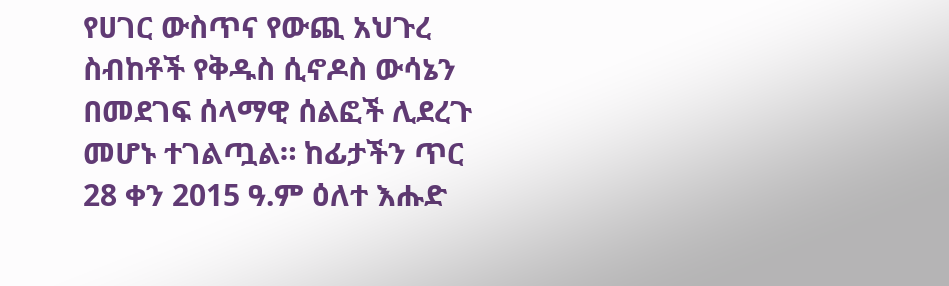የሀገር ውስጥና የውጪ አህጉረ ስብከቶች የቅዱስ ሲኖዶስ ውሳኔን በመደገፍ ሰላማዊ ሰልፎች ሊደረጉ መሆኑ ተገልጧል። ከፊታችን ጥር 28 ቀን 2015 ዓ.ም ዕለተ እሑድ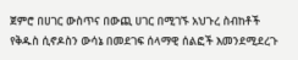ጀምሮ በሀገር ውስጥና በውጪ ሀገር በሚገኙ አህጉረ ስብከቶች የቅዱስ ሲኖዶስን ውሳኔ በመደገፍ ሰላማዊ ሰልፎች እመንደሚደረጉ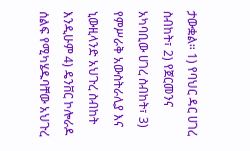ታውቋል። 1) የባህር ዳር ሀገረ ስብከት፣ 2) የጀርመንና አካባቢው ሀገረ ስብከት፣ 3) የምሥራቅ አውስትራሊያ እና ኒውዚላንድ አህጉረ ስብከት እንዲሁም 4) ዴንቨር ኮሎራዶ ሰልፍ የሚካሄዱባቸው አህጉረ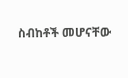ስብከቶች መሆናቸው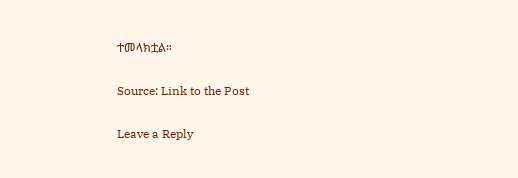ተመላክቷል።

Source: Link to the Post

Leave a Reply